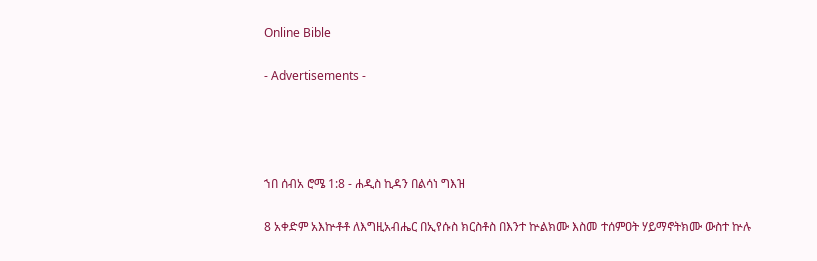Online Bible

- Advertisements -




ኀበ ሰብአ ሮሜ 1:8 - ሐዲስ ኪዳን በልሳነ ግእዝ

8 አቀድም አእኵቶቶ ለእግዚአብሔር በኢየሱስ ክርስቶስ በእንተ ኵልክሙ እስመ ተሰምዐት ሃይማኖትክሙ ውስተ ኵሉ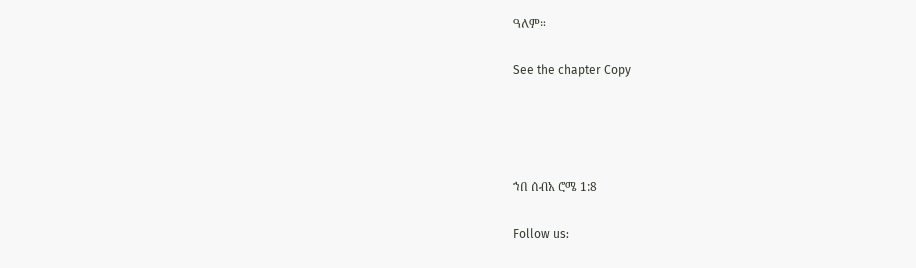ዓለም።

See the chapter Copy




ኀበ ሰብአ ሮሜ 1:8

Follow us: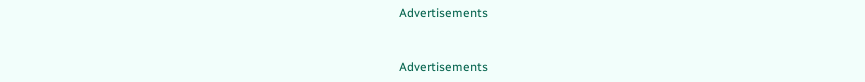Advertisements


Advertisements